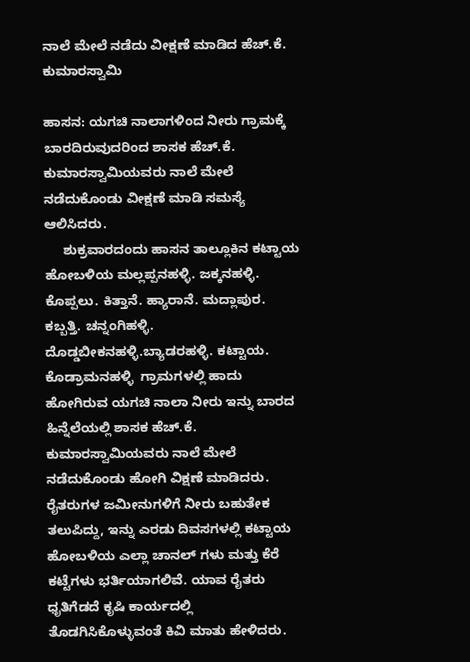ನಾಲೆ ಮೇಲೆ ನಡೆದು ವೀಕ್ಷಣೆ ಮಾಡಿದ ಹೆಚ್.ಕೆ. ಕುಮಾರಸ್ವಾಮಿ

ಹಾಸನ: ಯಗಚಿ ನಾಲಾಗಳಿಂದ ನೀರು ಗ್ರಾಮಕ್ಕೆ ಬಾರದಿರುವುದರಿಂದ ಶಾಸಕ ಹೆಚ್.ಕೆ. ಕುಮಾರಸ್ವಾಮಿಯವರು ನಾಲೆ ಮೇಲೆ ನಡೆದುಕೊಂಡು ವೀಕ್ಷಣೆ ಮಾಡಿ ಸಮಸ್ಯೆ ಆಲಿಸಿದರು.
     ಶುಕ್ರವಾರದಂದು ಹಾಸನ ತಾಲ್ಲೂಕಿನ ಕಟ್ಟಾಯ ಹೋಬಳಿಯ ಮಲ್ಲಪ್ಪನಹಳ್ಳಿ. ಜಕ್ಕನಹಳ್ಳಿ. ಕೊಪ್ಪಲು. ಕಿತ್ತಾನೆ. ಹ್ಯಾರಾನೆ. ಮದ್ಲಾಪುರ. ಕಬ್ಬತ್ತಿ. ಚನ್ನಂಗಿಹಳ್ಳಿ. ದೊಡ್ಡಬೀಕನಹಳ್ಳಿ.ಬ್ಯಾಡರಹಳ್ಳಿ. ಕಟ್ಟಾಯ. ಕೊಡ್ರಾಮನಹಳ್ಳಿ  ಗ್ರಾಮಗಳಲ್ಲಿ ಹಾದು ಹೋಗಿರುವ ಯಗಚಿ ನಾಲಾ ನೀರು ಇನ್ನು ಬಾರದ ಹಿನ್ನೆಲೆಯಲ್ಲಿ ಶಾಸಕ ಹೆಚ್.ಕೆ. ಕುಮಾರಸ್ವಾಮಿಯವರು ನಾಲೆ ಮೇಲೆ ನಡೆದುಕೊಂಡು ಹೋಗಿ ವಿಕ್ಷಣೆ ಮಾಡಿದರು. ರೈತರುಗಳ ಜಮೀನುಗಳಿಗೆ ನೀರು ಬಹುತೇಕ ತಲುಪಿದ್ದು, ಇನ್ನು ಎರಡು ದಿವಸಗಳಲ್ಲಿ ಕಟ್ಟಾಯ ಹೋಬಳಿಯ ಎಲ್ಲಾ ಚಾನಲ್ ಗಳು ಮತ್ತು ಕೆರೆ ಕಟ್ಟೆಗಳು ಭರ್ತಿಯಾಗಲಿವೆ. ಯಾವ ರೈತರು ಧೃತಿಗೆಡದೆ ಕೃಷಿ ಕಾರ್ಯದಲ್ಲಿ ತೊಡಗಿಸಿಕೊಳ್ಳುವಂತೆ ಕಿವಿ ಮಾತು ಹೇಳಿದರು.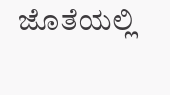ಜೊತೆಯಲ್ಲಿ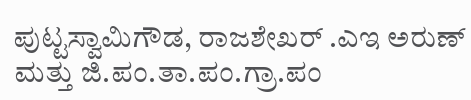ಪುಟ್ಟಸ್ವಾಮಿಗೌಡ, ರಾಜಶೇಖರ್ .ಎಇ ಅರುಣ್ ಮತ್ತು ಜಿ.ಪಂ.ತಾ.ಪಂ.ಗ್ರಾ.ಪಂ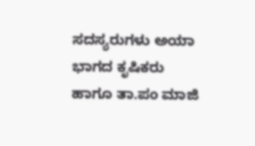ಸದಸ್ಯರುಗಳು ಅಯಾ ಭಾಗದ ಕೃಷಿಕರು ಹಾಗೂ ತಾ.ಪಂ ಮಾಜಿ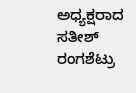ಅಧ್ಯಕ್ಷರಾದ ಸತೀಶ್ ರಂಗಶೆಟ್ರು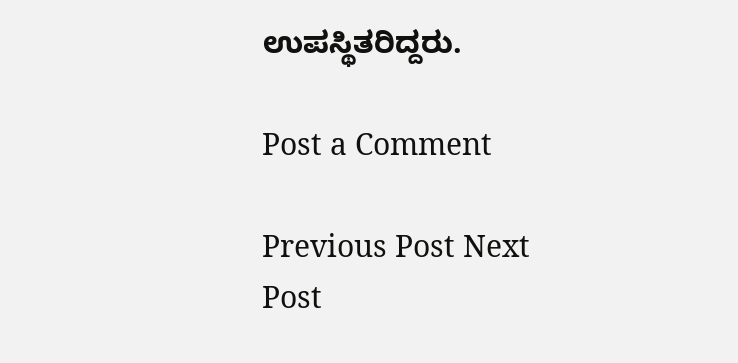ಉಪಸ್ಥಿತರಿದ್ದರು.

Post a Comment

Previous Post Next Post